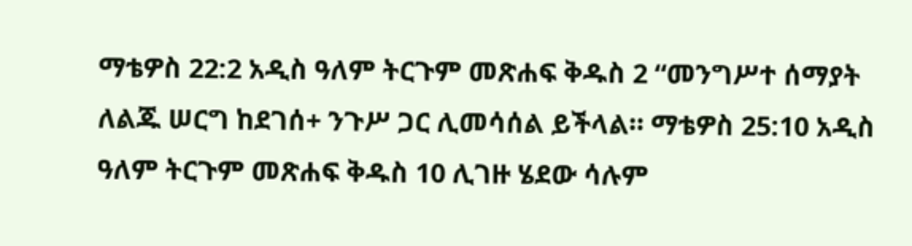ማቴዎስ 22:2 አዲስ ዓለም ትርጉም መጽሐፍ ቅዱስ 2 “መንግሥተ ሰማያት ለልጁ ሠርግ ከደገሰ+ ንጉሥ ጋር ሊመሳሰል ይችላል። ማቴዎስ 25:10 አዲስ ዓለም ትርጉም መጽሐፍ ቅዱስ 10 ሊገዙ ሄደው ሳሉም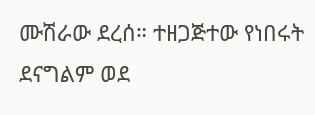ሙሽራው ደረሰ። ተዘጋጅተው የነበሩት ደናግልም ወደ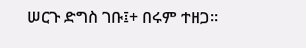ሠርጉ ድግስ ገቡ፤+ በሩም ተዘጋ።